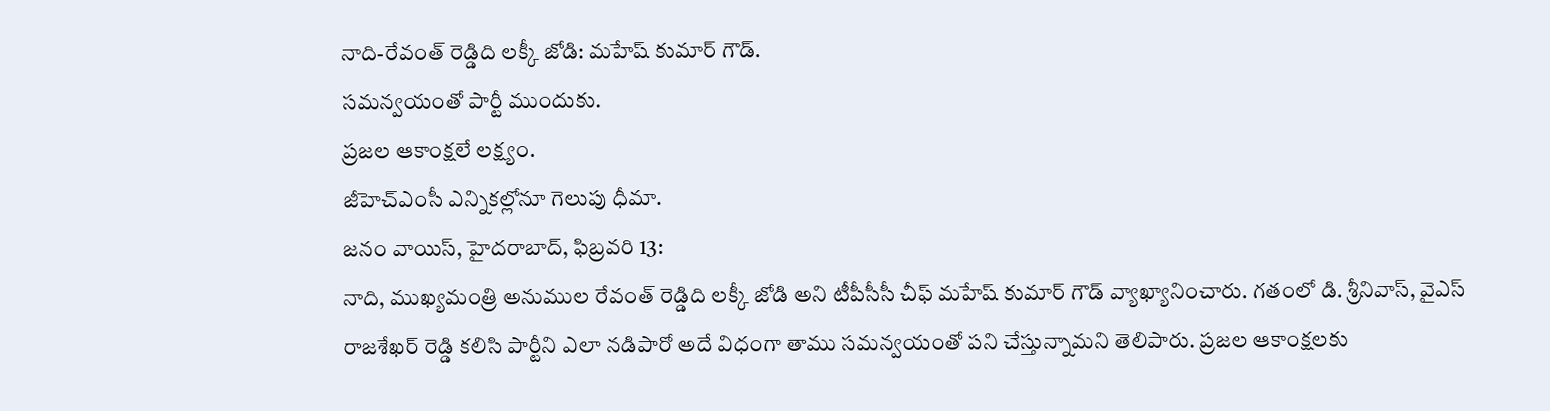నాది-రేవంత్ రెడ్డిది లక్కీ జోడి: మహేష్ కుమార్ గౌడ్.
సమన్వయంతో పార్టీ ముందుకు.
ప్రజల ఆకాంక్షలే లక్ష్యం.
జీహెచ్ఎంసీ ఎన్నికల్లోనూ గెలుపు ధీమా.
జనం వాయిస్, హైదరాబాద్, ఫిబ్రవరి 13:
నాది, ముఖ్యమంత్రి అనుముల రేవంత్ రెడ్డిది లక్కీ జోడి అని టీపీసీసీ చీఫ్ మహేష్ కుమార్ గౌడ్ వ్యాఖ్యానించారు. గతంలో డి. శ్రీనివాస్, వైఎస్ రాజశేఖర్ రెడ్డి కలిసి పార్టీని ఎలా నడిపారో అదే విధంగా తాము సమన్వయంతో పని చేస్తున్నామని తెలిపారు. ప్రజల ఆకాంక్షలకు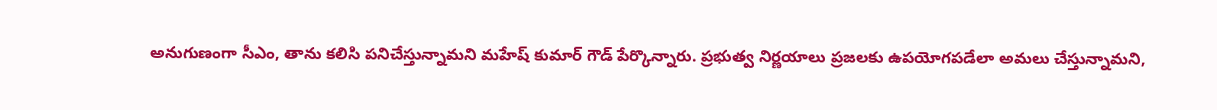అనుగుణంగా సీఎం, తాను కలిసి పనిచేస్తున్నామని మహేష్ కుమార్ గౌడ్ పేర్కొన్నారు. ప్రభుత్వ నిర్ణయాలు ప్రజలకు ఉపయోగపడేలా అమలు చేస్తున్నామని,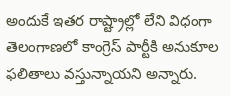అందుకే ఇతర రాష్ట్రాల్లో లేని విధంగా తెలంగాణలో కాంగ్రెస్ పార్టీకి అనుకూల ఫలితాలు వస్తున్నాయని అన్నారు.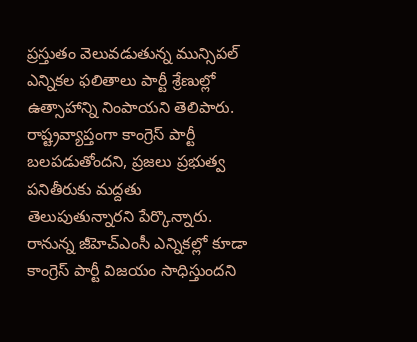ప్రస్తుతం వెలువడుతున్న మున్సిపల్ ఎన్నికల ఫలితాలు పార్టీ శ్రేణుల్లో ఉత్సాహాన్ని నింపాయని తెలిపారు. రాష్ట్రవ్యాప్తంగా కాంగ్రెస్ పార్టీ బలపడుతోందని, ప్రజలు ప్రభుత్వ పనితీరుకు మద్దతు తెలుపుతున్నారని పేర్కొన్నారు. రానున్న జీహెచ్ఎంసీ ఎన్నికల్లో కూడా కాంగ్రెస్ పార్టీ విజయం సాధిస్తుందని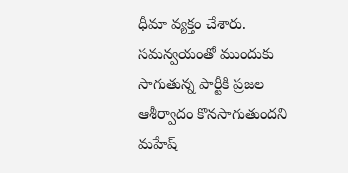ధీమా వ్యక్తం చేశారు. సమన్వయంతో ముందుకు సాగుతున్న పార్టీకి ప్రజల ఆశీర్వాదం కొనసాగుతుందని మహేష్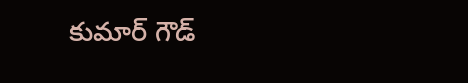కుమార్ గౌడ్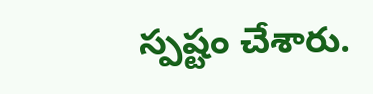స్పష్టం చేశారు.